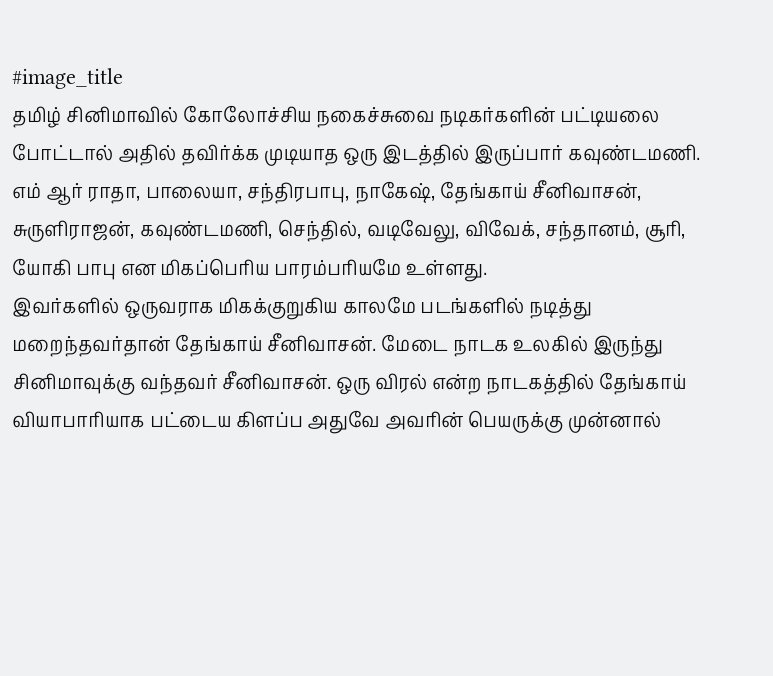#image_title
தமிழ் சினிமாவில் கோலோச்சிய நகைச்சுவை நடிகர்களின் பட்டியலை போட்டால் அதில் தவிர்க்க முடியாத ஒரு இடத்தில் இருப்பார் கவுண்டமணி. எம் ஆர் ராதா, பாலையா, சந்திரபாபு, நாகேஷ், தேங்காய் சீனிவாசன், சுருளிராஜன், கவுண்டமணி, செந்தில், வடிவேலு, விவேக், சந்தானம், சூரி, யோகி பாபு என மிகப்பெரிய பாரம்பரியமே உள்ளது.
இவர்களில் ஒருவராக மிகக்குறுகிய காலமே படங்களில் நடித்து மறைந்தவர்தான் தேங்காய் சீனிவாசன். மேடை நாடக உலகில் இருந்து சினிமாவுக்கு வந்தவர் சீனிவாசன். ஒரு விரல் என்ற நாடகத்தில் தேங்காய் வியாபாரியாக பட்டைய கிளப்ப அதுவே அவரின் பெயருக்கு முன்னால்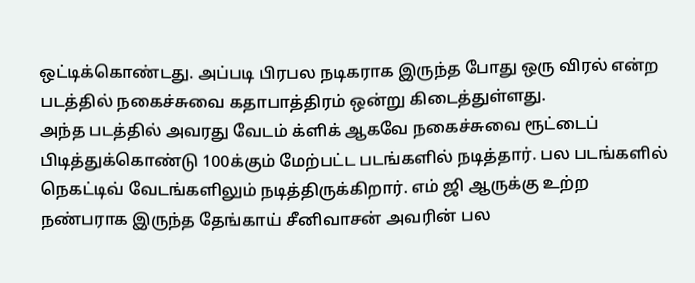ஒட்டிக்கொண்டது. அப்படி பிரபல நடிகராக இருந்த போது ஒரு விரல் என்ற படத்தில் நகைச்சுவை கதாபாத்திரம் ஒன்று கிடைத்துள்ளது.
அந்த படத்தில் அவரது வேடம் க்ளிக் ஆகவே நகைச்சுவை ரூட்டைப் பிடித்துக்கொண்டு 100க்கும் மேற்பட்ட படங்களில் நடித்தார். பல படங்களில் நெகட்டிவ் வேடங்களிலும் நடித்திருக்கிறார். எம் ஜி ஆருக்கு உற்ற நண்பராக இருந்த தேங்காய் சீனிவாசன் அவரின் பல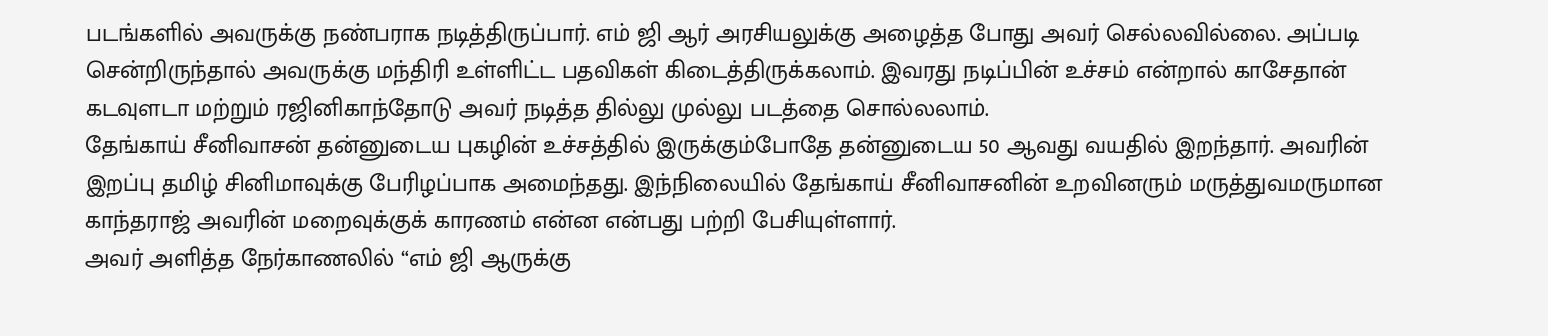படங்களில் அவருக்கு நண்பராக நடித்திருப்பார். எம் ஜி ஆர் அரசியலுக்கு அழைத்த போது அவர் செல்லவில்லை. அப்படி சென்றிருந்தால் அவருக்கு மந்திரி உள்ளிட்ட பதவிகள் கிடைத்திருக்கலாம். இவரது நடிப்பின் உச்சம் என்றால் காசேதான் கடவுளடா மற்றும் ரஜினிகாந்தோடு அவர் நடித்த தில்லு முல்லு படத்தை சொல்லலாம்.
தேங்காய் சீனிவாசன் தன்னுடைய புகழின் உச்சத்தில் இருக்கும்போதே தன்னுடைய 50 ஆவது வயதில் இறந்தார். அவரின் இறப்பு தமிழ் சினிமாவுக்கு பேரிழப்பாக அமைந்தது. இந்நிலையில் தேங்காய் சீனிவாசனின் உறவினரும் மருத்துவமருமான காந்தராஜ் அவரின் மறைவுக்குக் காரணம் என்ன என்பது பற்றி பேசியுள்ளார்.
அவர் அளித்த நேர்காணலில் “எம் ஜி ஆருக்கு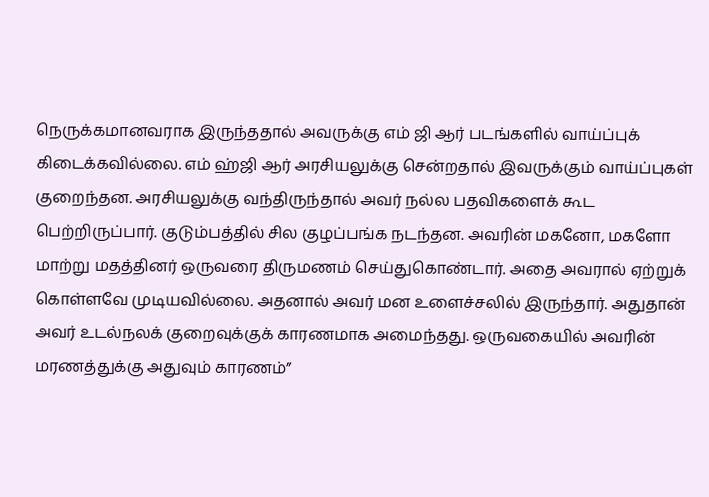நெருக்கமானவராக இருந்ததால் அவருக்கு எம் ஜி ஆர் படங்களில் வாய்ப்புக் கிடைக்கவில்லை. எம் ஹ்ஜி ஆர் அரசியலுக்கு சென்றதால் இவருக்கும் வாய்ப்புகள் குறைந்தன. அரசியலுக்கு வந்திருந்தால் அவர் நல்ல பதவிகளைக் கூட பெற்றிருப்பார். குடும்பத்தில் சில குழப்பங்க நடந்தன. அவரின் மகனோ, மகளோ மாற்று மதத்தினர் ஒருவரை திருமணம் செய்துகொண்டார். அதை அவரால் ஏற்றுக் கொள்ளவே முடியவில்லை. அதனால் அவர் மன உளைச்சலில் இருந்தார். அதுதான் அவர் உடல்நலக் குறைவுக்குக் காரணமாக அமைந்தது. ஒருவகையில் அவரின் மரணத்துக்கு அதுவும் காரணம்”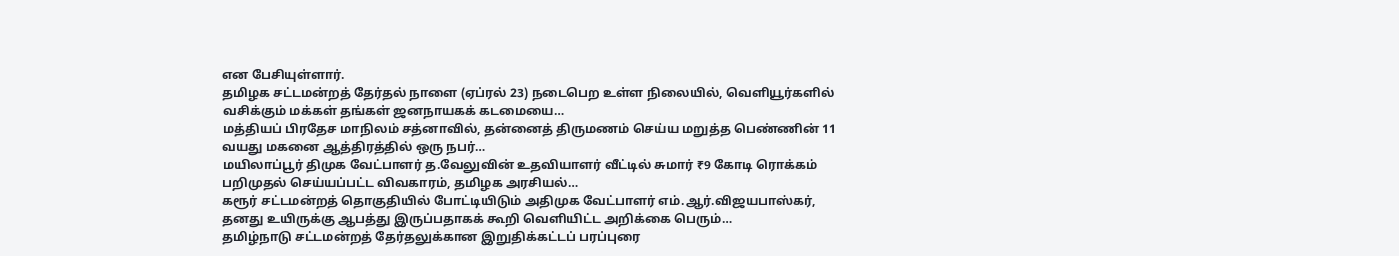என பேசியுள்ளார்.
தமிழக சட்டமன்றத் தேர்தல் நாளை (ஏப்ரல் 23) நடைபெற உள்ள நிலையில், வெளியூர்களில் வசிக்கும் மக்கள் தங்கள் ஜனநாயகக் கடமையை…
மத்தியப் பிரதேச மாநிலம் சத்னாவில், தன்னைத் திருமணம் செய்ய மறுத்த பெண்ணின் 11 வயது மகனை ஆத்திரத்தில் ஒரு நபர்…
மயிலாப்பூர் திமுக வேட்பாளர் த.வேலுவின் உதவியாளர் வீட்டில் சுமார் ₹9 கோடி ரொக்கம் பறிமுதல் செய்யப்பட்ட விவகாரம், தமிழக அரசியல்…
கரூர் சட்டமன்றத் தொகுதியில் போட்டியிடும் அதிமுக வேட்பாளர் எம்.ஆர்.விஜயபாஸ்கர், தனது உயிருக்கு ஆபத்து இருப்பதாகக் கூறி வெளியிட்ட அறிக்கை பெரும்…
தமிழ்நாடு சட்டமன்றத் தேர்தலுக்கான இறுதிக்கட்டப் பரப்புரை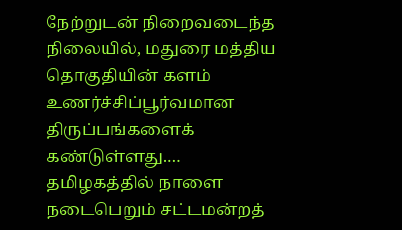நேற்றுடன் நிறைவடைந்த நிலையில், மதுரை மத்திய தொகுதியின் களம் உணர்ச்சிப்பூர்வமான திருப்பங்களைக் கண்டுள்ளது.…
தமிழகத்தில் நாளை நடைபெறும் சட்டமன்றத்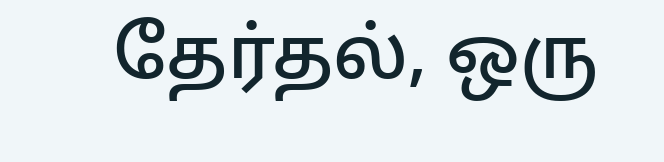தேர்தல், ஒரு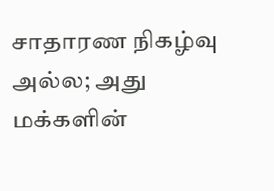சாதாரண நிகழ்வு அல்ல; அது மக்களின்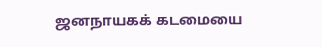ஜனநாயகக் கடமையை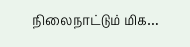நிலைநாட்டும் மிக…